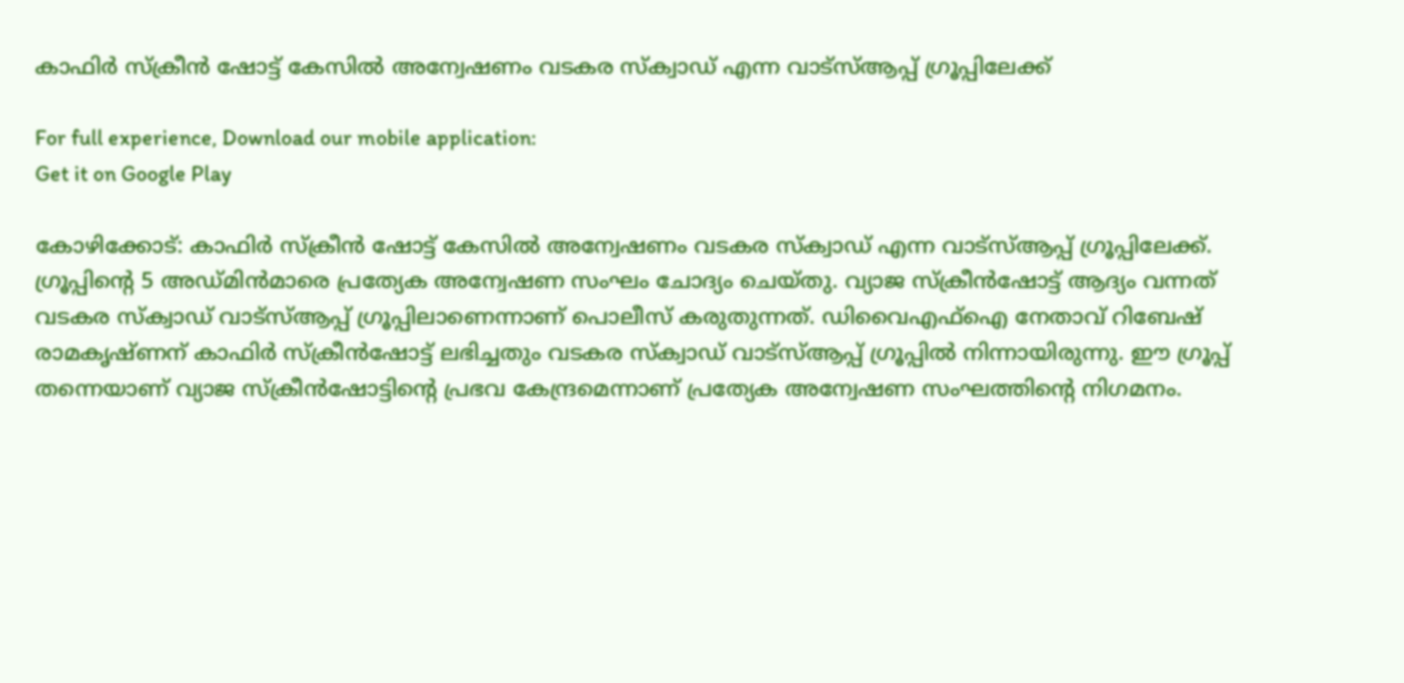കാഫിർ സ്ക്രീൻ ഷോട്ട് കേസിൽ അന്വേഷണം വടകര സ്‌ക്വാഡ് എന്ന വാട്സ്ആപ്പ് ഗ്രൂപ്പിലേക്ക്

For full experience, Download our mobile application:
Get it on Google Play

കോഴിക്കോട്: കാഫിർ സ്ക്രീൻ ഷോട്ട് കേസിൽ അന്വേഷണം വടകര സ്‌ക്വാഡ് എന്ന വാട്സ്ആപ്പ് ഗ്രൂപ്പിലേക്ക്. ഗ്രൂപ്പിൻ്റെ 5 അഡ്‌മിൻമാരെ പ്രത്യേക അന്വേഷണ സംഘം ചോദ്യം ചെയ്തു. വ്യാജ സ്‌ക്രീൻഷോട്ട് ആദ്യം വന്നത് വടകര സ്‌ക്വാഡ് വാട്സ്ആപ്പ് ഗ്രൂപ്പിലാണെന്നാണ് പൊലീസ് കരുതുന്നത്. ഡിവൈഎഫ്ഐ നേതാവ് റിബേഷ് രാമകൃഷ്ണന് കാഫിർ സ്‌ക്രീൻഷോട്ട് ലഭിച്ചതും വടകര സ്‌ക്വാഡ് വാട്സ്ആപ്പ് ഗ്രൂപ്പിൽ നിന്നായിരുന്നു. ഈ ഗ്രൂപ്പ്‌ തന്നെയാണ് വ്യാജ സ്‌ക്രീൻഷോട്ടിൻ്റെ പ്രഭവ കേന്ദ്രമെന്നാണ് പ്രത്യേക അന്വേഷണ സംഘത്തിൻ്റെ നിഗമനം.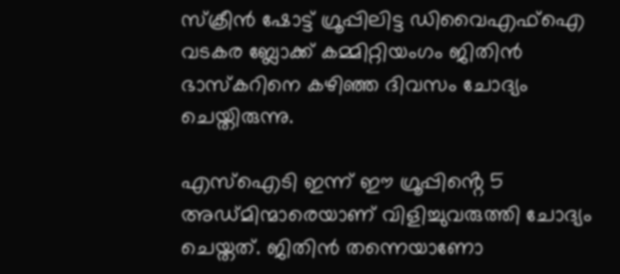സ്‌ക്രീൻ ഷോട്ട് ഗ്രൂപ്പിലിട്ട ഡിവൈഎഫ്ഐ വടകര ബ്ലോക്ക് കമ്മിറ്റിയംഗം ജിതിൻ ഭാസ്‌കറിനെ കഴിഞ്ഞ ദിവസം ചോദ്യം ചെയ്തിരുന്നു.

എസ്ഐടി ഇന്ന് ഈ ഗ്രൂപ്പിൻ്റെ 5 അഡ്‌മിന്മാരെയാണ് വിളിച്ചുവരുത്തി ചോദ്യം ചെയ്തത്. ജിതിൻ തന്നെയാണോ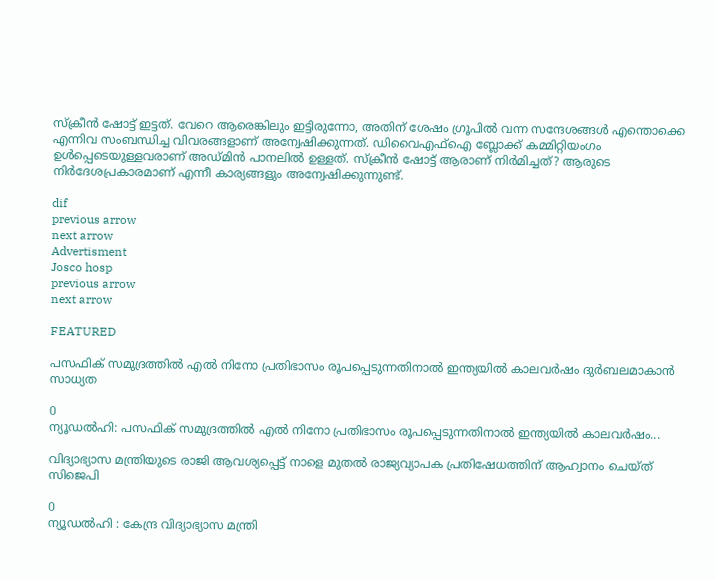സ്‌ക്രീൻ ഷോട്ട് ഇട്ടത്. വേറെ ആരെങ്കിലും ഇട്ടിരുന്നോ, അതിന് ശേഷം ഗ്രൂപിൽ വന്ന സന്ദേശങ്ങൾ എന്തൊക്കെ എന്നിവ സംബന്ധിച്ച വിവരങ്ങളാണ് അന്വേഷിക്കുന്നത്. ഡിവൈഎഫ്ഐ ബ്ലോക്ക് കമ്മിറ്റിയംഗം ഉൾപ്പെടെയുള്ളവരാണ് അഡ്‌മിൻ പാനലിൽ ഉള്ളത്. സ്‌ക്രീൻ ഷോട്ട് ആരാണ് നിർമിച്ചത്? ആരുടെ നിർദേശപ്രകാരമാണ് എന്നീ കാര്യങ്ങളും അന്വേഷിക്കുന്നുണ്ട്.

dif
previous arrow
next arrow
Advertisment
Josco hosp
previous arrow
next arrow

FEATURED

പസഫിക് സമുദ്രത്തിൽ എൽ നിനോ പ്രതിഭാസം രൂപപ്പെടുന്നതിനാൽ ഇന്ത്യയിൽ കാലവർഷം ദുർബലമാകാൻ സാധ്യത

0
ന്യൂഡൽഹി: പസഫിക് സമുദ്രത്തിൽ എൽ നിനോ പ്രതിഭാസം രൂപപ്പെടുന്നതിനാൽ ഇന്ത്യയിൽ കാലവർഷം...

വിദ്യാഭ്യാസ മന്ത്രിയുടെ രാജി ആവശ്യപ്പെട്ട് നാളെ മുതൽ രാജ്യവ്യാപക പ്രതിഷേധത്തിന് ആഹ്വാനം ചെയ്ത് സിജെപി

0
ന്യൂഡൽഹി : കേന്ദ്ര വിദ്യാഭ്യാസ മന്ത്രി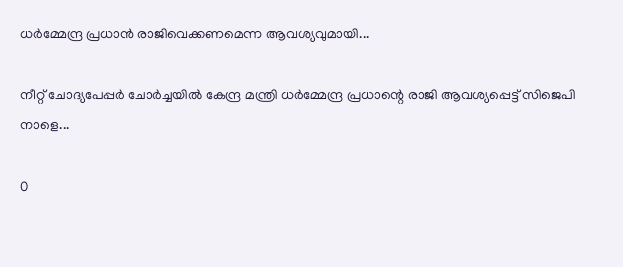ധർമ്മേന്ദ്ര പ്രധാൻ രാജിവെക്കണമെന്ന ആവശ്യവുമായി...

നീറ്റ് ചോദ്യപേപ്പർ ചോർച്ചയിൽ കേന്ദ്ര മന്ത്രി ധർമ്മേന്ദ്ര പ്രധാന്റെ രാജി ആവശ്യപ്പെട്ട് സിജെപി നാളെ...

0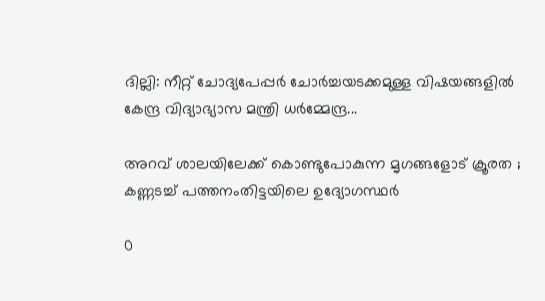ദില്ലി: നീറ്റ് ചോദ്യപേപ്പർ ചോർച്ചയടക്കമുള്ള വിഷയങ്ങളിൽ കേന്ദ്ര വിദ്യാഭ്യാസ മന്ത്രി ധർമ്മേന്ദ്ര...

അറവ് ശാലയിലേക്ക് കൊണ്ടുപോകുന്ന മൃഗങ്ങളോട് ക്രൂരത ; കണ്ണടച്ച് പത്തനംതിട്ടയിലെ ഉദ്യോഗസ്ഥര്‍

0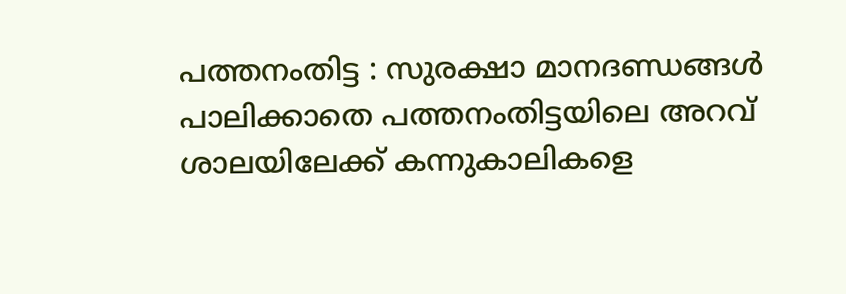പത്തനംതിട്ട : സുരക്ഷാ മാനദണ്ഡങ്ങള്‍ പാലിക്കാതെ പത്തനംതിട്ടയിലെ അറവ് ശാലയിലേക്ക് കന്നുകാലികളെ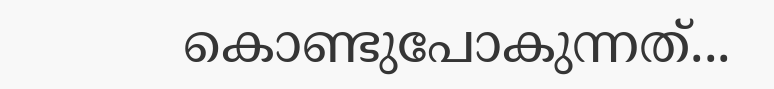കൊണ്ടുപോകുന്നത്...